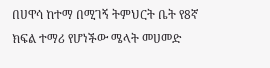በሀዋሳ ከተማ በሚገኝ ትምህርት ቤት የ8ኛ ክፍል ተማሪ የሆነችው ሜላት መሀመድ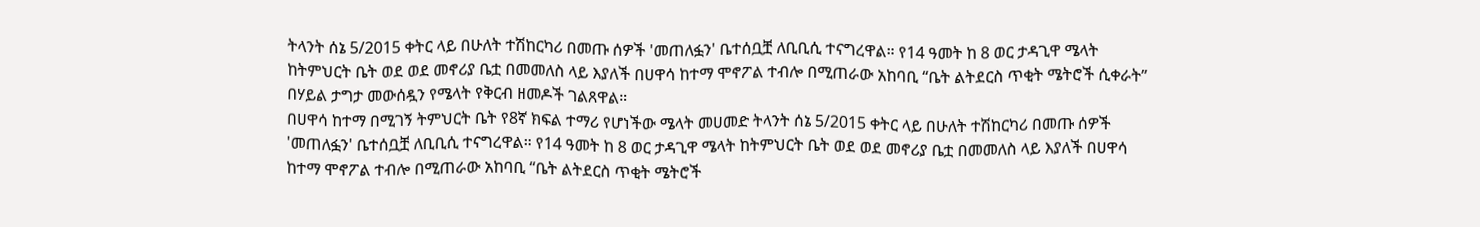ትላንት ሰኔ 5/2015 ቀትር ላይ በሁለት ተሽከርካሪ በመጡ ሰዎች 'መጠለፏን' ቤተሰቧቿ ለቢቢሲ ተናግረዋል። የ14 ዓመት ከ 8 ወር ታዳጊዋ ሜላት ከትምህርት ቤት ወደ ወደ መኖሪያ ቤቷ በመመለስ ላይ እያለች በሀዋሳ ከተማ ሞኖፖል ተብሎ በሚጠራው አከባቢ “ቤት ልትደርስ ጥቂት ሜትሮች ሲቀራት” በሃይል ታግታ መውሰዷን የሜላት የቅርብ ዘመዶች ገልጸዋል።
በሀዋሳ ከተማ በሚገኝ ትምህርት ቤት የ8ኛ ክፍል ተማሪ የሆነችው ሜላት መሀመድ ትላንት ሰኔ 5/2015 ቀትር ላይ በሁለት ተሽከርካሪ በመጡ ሰዎች 'መጠለፏን' ቤተሰቧቿ ለቢቢሲ ተናግረዋል። የ14 ዓመት ከ 8 ወር ታዳጊዋ ሜላት ከትምህርት ቤት ወደ ወደ መኖሪያ ቤቷ በመመለስ ላይ እያለች በሀዋሳ ከተማ ሞኖፖል ተብሎ በሚጠራው አከባቢ “ቤት ልትደርስ ጥቂት ሜትሮች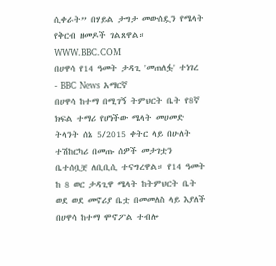ሲቀራት” በሃይል ታግታ መውሰዷን የሜላት የቅርብ ዘመዶች ገልጸዋል።
WWW.BBC.COM
በሀዋሳ የ14 ዓመት ታዳጊ 'መጠለፏ' ተነገረ - BBC News አማርኛ
በሀዋሳ ከተማ በሚገኝ ትምህርት ቤት የ8ኛ ክፍል ተማሪ የሆነችው ሜላት መሀመድ ትላንት ሰኔ 5/2015 ቀትር ላይ በሁለት ተሽከርካሪ በመጡ ሰዎች መታገቷን ቤተሰቧቿ ለቢቢሲ ተናግረዋል። የ14 ዓመት ከ 8 ወር ታዳጊዋ ሜላት ከትምህርት ቤት ወደ ወደ መኖሪያ ቤቷ በመመለስ ላይ እያለች በሀዋሳ ከተማ ሞኖፖል ተብሎ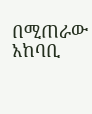በሚጠራው አከባቢ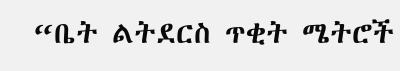“ቤት ልትደርስ ጥቂት ሜትሮች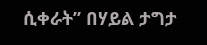ሲቀራት” በሃይል ታግታ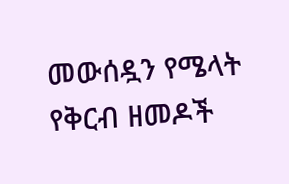መውሰዷን የሜላት የቅርብ ዘመዶች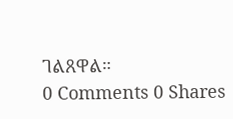ገልጸዋል።
0 Comments 0 Shares